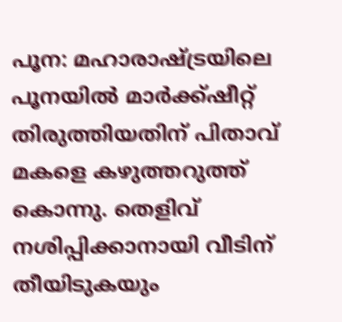പൂന: മഹാരാഷ്ട്രയിലെ പൂനയിൽ മാർക്ക്‌ഷീറ്റ് തിരുത്തിയതിന് പിതാവ് മകളെ കഴുത്തറുത്ത് കൊന്നു. തെളിവ് നശിപ്പിക്കാനായി വീടിന് തീയിടുകയും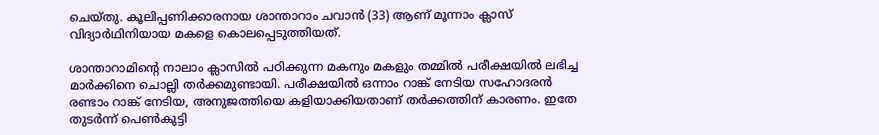ചെയ്തു. കൂലിപ്പണിക്കാരനായ ശാന്താറാം ചവാൻ (33) ആണ് മൂന്നാം ക്ലാസ് വിദ്യാർഥിനിയായ മകളെ കൊലപ്പെടുത്തിയത്.

ശാന്താറാമിന്‍റെ നാലാം ക്ലാസിൽ പഠിക്കുന്ന മകനും മകളും തമ്മിൽ പരീക്ഷയിൽ ലഭിച്ച മാർക്കിനെ ചൊല്ലി തർക്കമുണ്ടായി. പരീക്ഷയിൽ ഒന്നാം റാങ്ക് നേടിയ സഹോദരൻ രണ്ടാം റാങ്ക് നേടിയ, അനുജത്തിയെ കളിയാക്കിയതാണ് തർക്കത്തിന് കാരണം. ഇതേ തുടർന്ന് പെൺകുട്ടി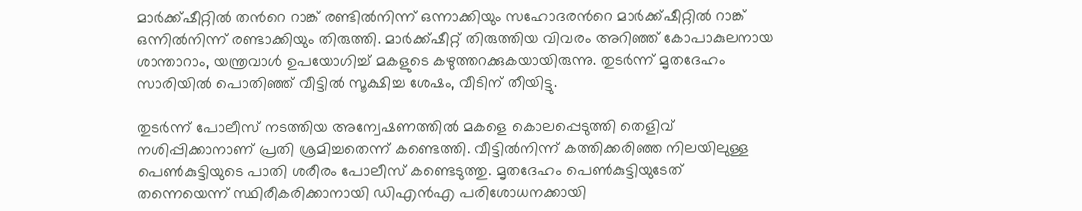മാർക്ക്‌ഷീറ്റിൽ തന്‍റെ റാങ്ക് രണ്ടിൽനിന്ന് ഒന്നാക്കിയും സഹോദരന്‍റെ മാർക്ക്‌ഷീറ്റിൽ റാങ്ക് ഒന്നിൽനിന്ന് രണ്ടാക്കിയും തിരുത്തി. മാർക്ക്‌ഷീറ്റ് തിരുത്തിയ വിവരം അറിഞ്ഞ് കോപാകുലനായ ശാന്താറാം, യന്ത്രവാൾ ഉപയോഗിച്ച് മകളുടെ കഴുത്തറക്കുകയായിരുന്നു. തുടർന്ന് മൃതദേഹം സാരിയിൽ പൊതിഞ്ഞ് വീട്ടിൽ സൂക്ഷിച്ച ശേഷം, വീടിന് തീയിട്ടു.

തുടർന്ന് പോലീസ് നടത്തിയ അന്വേഷണത്തിൽ മകളെ കൊലപ്പെടുത്തി തെളിവ് നശിപ്പിക്കാനാണ് പ്രതി ശ്രമിച്ചതെന്ന് കണ്ടെത്തി. വീട്ടിൽനിന്ന് കത്തിക്കരിഞ്ഞ നിലയിലുള്ള പെൺകുട്ടിയുടെ പാതി ശരീരം പോലീസ് കണ്ടെടുത്തു. മൃതദേഹം പെൺകുട്ടിയുടേത് തന്നെയെന്ന് സ്ഥിരീകരിക്കാനായി ഡിഎൻഎ പരിശോധനക്കായി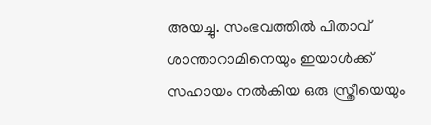അയച്ചു. സംഭവത്തിൽ പിതാവ് ശാന്താറാമിനെയും ഇയാൾക്ക് സഹായം നൽകിയ ഒരു സ്ത്രീയെയും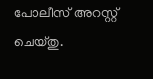പോലീസ് അറസ്റ്റ് ചെയ്തു.